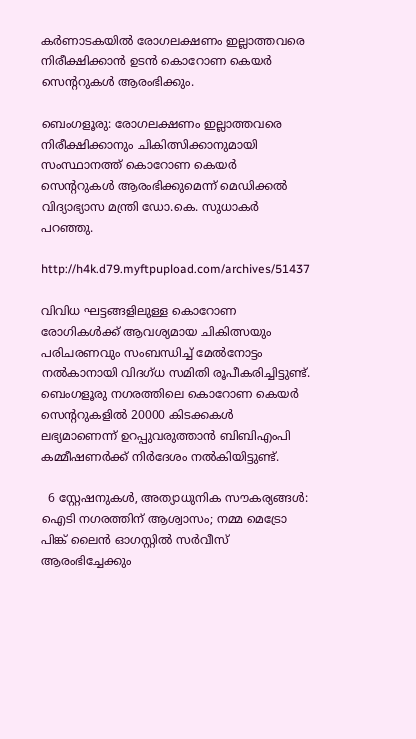കർണാടകയിൽ രോഗലക്ഷണം ഇല്ലാത്തവരെ നിരീക്ഷിക്കാൻ ഉടൻ കൊറോണ കെയർ സെന്ററുകൾ ആരംഭിക്കും.

ബെംഗളൂരു: രോഗലക്ഷണം ഇല്ലാത്തവരെ നിരീക്ഷിക്കാനും ചികിത്സിക്കാനുമായി സംസ്ഥാനത്ത് കൊറോണ കെയര്‍ സെന്ററുകള്‍ ആരംഭിക്കുമെന്ന് മെഡിക്കല്‍ വിദ്യാഭ്യാസ മന്ത്രി ഡോ.കെ. സുധാകര്‍ പറഞ്ഞു.

http://h4k.d79.myftpupload.com/archives/51437

വിവിധ ഘട്ടങ്ങളിലുള്ള കൊറോണ രോഗികള്‍ക്ക് ആവശ്യമായ ചികിത്സയും പരിചരണവും സംബന്ധിച്ച്‌ മേല്‍നോട്ടം നല്‍കാനായി വിദഗ്ധ സമിതി രൂപീകരിച്ചിട്ടുണ്ട്. ബെംഗളൂരു നഗരത്തിലെ കൊറോണ കെയര്‍ സെന്ററുകളില്‍ 20000 കിടക്കകള്‍ ലഭ്യമാണെന്ന് ഉറപ്പുവരുത്താന്‍ ബിബിഎംപി കമ്മീഷണര്‍ക്ക് നിര്‍ദേശം നല്‍കിയിട്ടുണ്ട്.

  6 സ്റ്റേഷനുകൾ, അത്യാധുനിക സൗകര്യങ്ങൾ: ഐടി നഗരത്തിന് ആശ്വാസം; നമ്മ മെട്രോ പിങ്ക് ലൈൻ ഓഗസ്റ്റിൽ സർവീസ് ആരംഭിച്ചേക്കും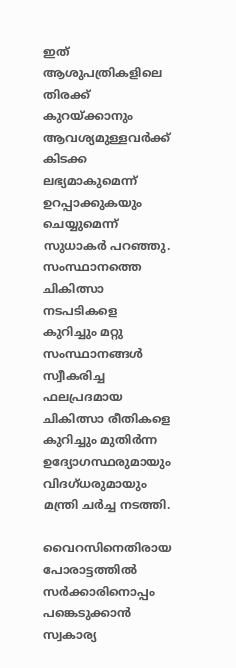ഇത് ആശുപത്രികളിലെ തിരക്ക് കുറയ്ക്കാനും ആവശ്യമുള്ളവര്‍ക്ക് കിടക്ക ലഭ്യമാകുമെന്ന് ഉറപ്പാക്കുകയും ചെയ്യുമെന്ന് സുധാകര്‍ പറഞ്ഞു. സംസ്ഥാനത്തെ ചികിത്സാ നടപടികളെ കുറിച്ചും മറ്റു സംസ്ഥാനങ്ങള്‍ സ്വീകരിച്ച ഫലപ്രദമായ ചികിത്സാ രീതികളെ കുറിച്ചും മുതിര്‍ന്ന ഉദ്യോഗസ്ഥരുമായും വിദഗ്ധരുമായും മന്ത്രി ചര്‍ച്ച നടത്തി.

വൈറസിനെതിരായ പോരാട്ടത്തില്‍ സര്‍ക്കാരിനൊപ്പം പങ്കെടുക്കാന്‍ സ്വകാര്യ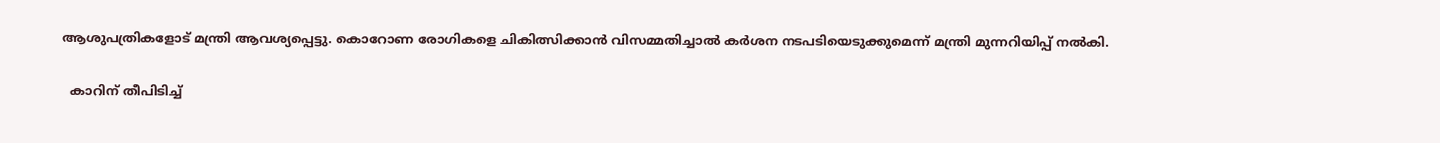ആശുപത്രികളോട് മന്ത്രി ആവശ്യപ്പെട്ടു. കൊറോണ രോഗികളെ ചികിത്സിക്കാന്‍ വിസമ്മതിച്ചാല്‍ കര്‍ശന നടപടിയെടുക്കുമെന്ന് മന്ത്രി മുന്നറിയിപ്പ് നല്‍കി.

  കാറിന് തീപിടിച്ച്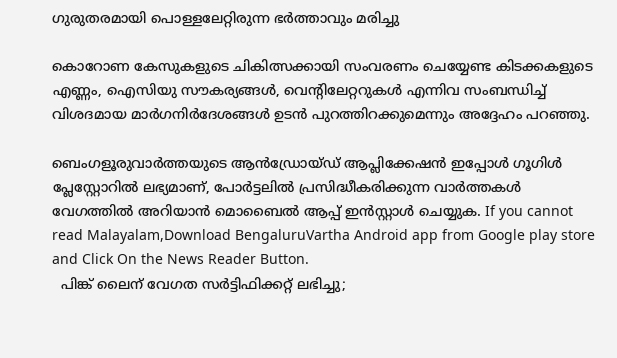ഗുരുതരമായി പൊള്ളലേറ്റിരുന്ന ഭർത്താവും മരിച്ചു

കൊറോണ കേസുകളുടെ ചികിത്സക്കായി സംവരണം ചെയ്യേണ്ട കിടക്കകളുടെ എണ്ണം, ഐസിയു സൗകര്യങ്ങള്‍, വെന്റിലേറ്ററുകള്‍ എന്നിവ സംബന്ധിച്ച്‌ വിശദമായ മാര്‍ഗനിര്‍ദേശങ്ങള്‍ ഉടന്‍ പുറത്തിറക്കുമെന്നും അദ്ദേഹം പറഞ്ഞു.

ബെംഗളൂരുവാർത്തയുടെ ആൻഡ്രോയ്ഡ് ആപ്ലിക്കേഷൻ ഇപ്പോൾ ഗൂഗിൾ പ്ലേസ്റ്റോറിൽ ലഭ്യമാണ്, പോർട്ടലിൽ പ്രസിദ്ധീകരിക്കുന്ന വാർത്തകൾ വേഗത്തിൽ അറിയാൻ മൊബൈൽ ആപ്പ് ഇൻസ്റ്റാൾ ചെയ്യുക. If you cannot read Malayalam,Download BengaluruVartha Android app from Google play store and Click On the News Reader Button.
  പിങ്ക് ലൈന് വേഗത സർട്ടിഫിക്കറ്റ് ലഭിച്ചു;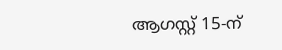ആഗസ്റ്റ് 15-ന്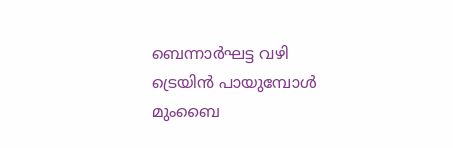ബെന്നാർഘട്ട വഴി ട്രെയിൻ പായുമ്പോൾ മുംബൈ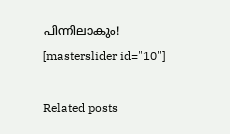പിന്നിലാകും!
[masterslider id="10"]

Related posts